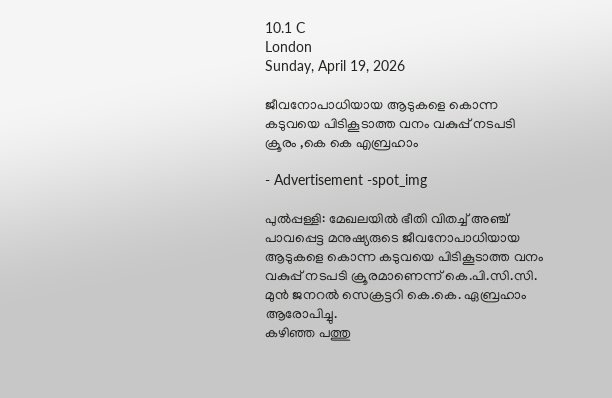10.1 C
London
Sunday, April 19, 2026

ജീവനോപാധിയായ ആടുകളെ കൊന്ന കടുവയെ പിടികൂടാത്ത വനം വകുപ്പ് നടപടി ക്രൂരം ,കെ കെ എബ്രഹാം

- Advertisement -spot_img

പുൽപ്പള്ളി: മേഖലയിൽ ഭീതി വിതച്ച് അഞ്ച് പാവപ്പെട്ട മനുഷ്യരുടെ ജീവനോപാധിയായ ആടുകളെ കൊന്ന കടുവയെ പിടികൂടാത്ത വനം വകുപ്പ് നടപടി ക്രൂരമാണെന്ന് കെ.പി.സി.സി. മുൻ ജനറൽ സെക്രട്ടറി കെ.കെ. ഏബ്രഹാം ആരോപിച്ചു.
കഴിഞ്ഞ പത്തു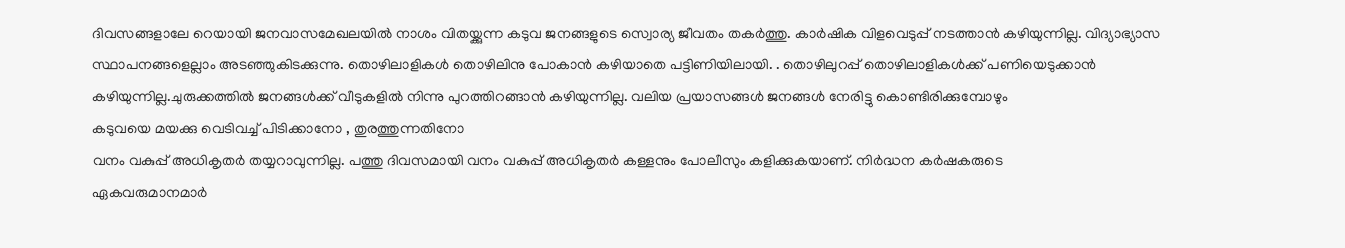ദിവസങ്ങളാലേ റെയായി ജനവാസമേഖലയിൽ നാശം വിതയ്ക്കുന്ന കടുവ ജനങ്ങളുടെ സ്വൊര്യ ജീവതം തകർത്തു. കാർഷിക വിളവെടുപ്പ്‌ നടത്താൻ കഴിയുന്നില്ല. വിദ്യാഭ്യാസ സ്ഥാപനങ്ങളെല്ലാം അടഞ്ഞുകിടക്കുന്നു. തൊഴിലാളികൾ തൊഴിലിനു പോകാൻ കഴിയാതെ പട്ടിണിയിലായി. . തൊഴിലുറപ്പ് തൊഴിലാളികൾക്ക് പണിയെടുക്കാൻ കഴിയുന്നില്ല.ചുരുക്കത്തിൽ ജനങ്ങൾക്ക് വീടുകളിൽ നിന്നു പുറത്തിറങ്ങാൻ കഴിയുന്നില്ല. വലിയ പ്രയാസങ്ങൾ ജനങ്ങൾ നേരിട്ടു കൊണ്ടിരിക്കുമ്പോഴും
കടുവയെ മയക്കു വെടിവച്ച് പിടിക്കാനോ , തുരത്തുന്നതിനോ
വനം വകുപ്പ് അധികൃതർ തയ്യറാവുന്നില്ല. പത്തു ദിവസമായി വനം വകുപ്പ് അധികൃതർ കള്ളനും പോലീസും കളിക്കുകയാണ്. നിർദ്ധന കർഷകരുടെ
ഏകവരുമാനമാർ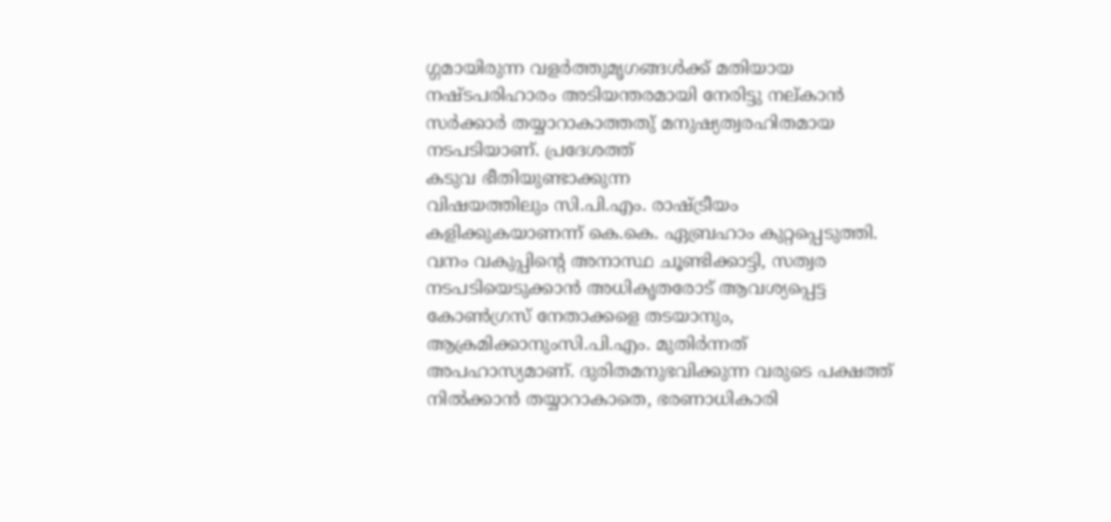ഗ്ഗമായിരുന്ന വളർത്തുമൃഗങ്ങൾക്ക് മതിയായ നഷ്ടപരിഹാരം അടിയന്തരമായി നേരിട്ടു നല്കാൻ സർക്കാർ തയ്യാറാകാത്തതു് മനുഷ്യത്വരഹിതമായ നടപടിയാണ്. പ്രദേശത്ത്
കടുവ ഭീതിയുണ്ടാക്കുന്ന
വിഷയത്തിലും സി.പി.എം. രാഷ്ട്രീയം കളിക്കുകയാണന്ന് കെ.കെ. ഏബ്രഹാം കുറ്റപ്പെടുത്തി. വനം വകുപ്പിന്റെ അനാസ്ഥ ചൂണ്ടിക്കാട്ടി, സത്വര നടപടിയെടുക്കാൻ അധികൃതരോട് ആവശ്യപ്പെട്ട കോൺഗ്രസ് നേതാക്കളെ തടയാനും, ആക്രമിക്കാനുംസി.പി.എം. മുതിർന്നത് അപഹാസ്യമാണ്. ദുരിതമനുഭവിക്കുന്ന വരുടെ പക്ഷത്ത് നിൽക്കാൻ തയ്യാറാകാതെ, ഭരണാധികാരി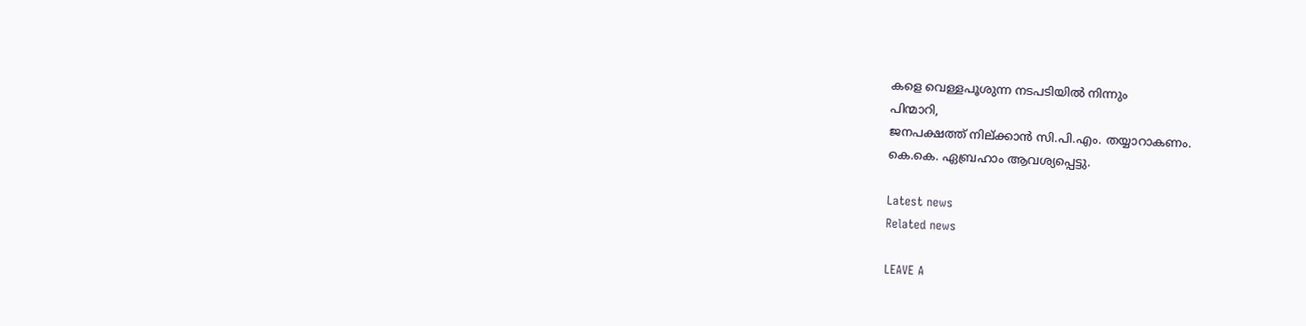കളെ വെള്ളപൂശുന്ന നടപടിയിൽ നിന്നും
പിന്മാറി,
ജനപക്ഷത്ത് നില്ക്കാൻ സി.പി.എം. തയ്യാറാകണം.
കെ.കെ. ഏബ്രഹാം ആവശ്യപ്പെട്ടു.

Latest news
Related news

LEAVE A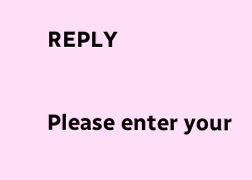REPLY

Please enter your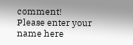comment!
Please enter your name here